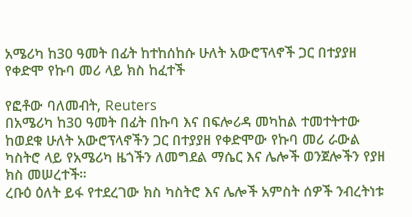አሜሪካ ከ30 ዓመት በፊት ከተከሰከሱ ሁለት አውሮፕላኖች ጋር በተያያዘ የቀድሞ የኩባ መሪ ላይ ክስ ከፈተች

የፎቶው ባለመብት, Reuters
በአሜሪካ ከ30 ዓመት በፊት በኩባ እና በፍሎሪዳ መካከል ተመተትተው ከወደቁ ሁለት አውሮፕላኖችን ጋር በተያያዘ የቀድሞው የኩባ መሪ ራውል ካስትሮ ላይ የአሜሪካ ዜጎችን ለመግደል ማሴር እና ሌሎች ወንጀሎችን የያዘ ክስ መሠረተች።
ረቡዕ ዕለት ይፋ የተደረገው ክስ ካስትሮ እና ሌሎች አምስት ሰዎች ንብረትነቱ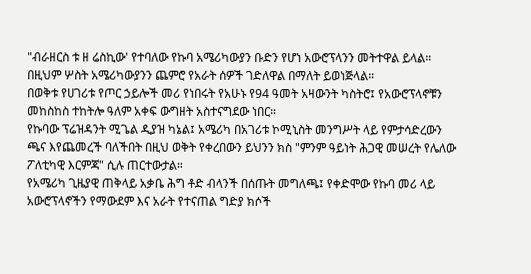"ብራዘርስ ቱ ዘ ሬስኪው' የተባለው የኩባ አሜሪካውያን ቡድን የሆነ አውሮፕላንን መትተዋል ይላል። በዚህም ሦስት አሜሪካውያንን ጨምሮ የአራት ሰዎች ገድለዋል በማለት ይወነጅላል።
በወቅቱ የሀገሪቱ የጦር ኃይሎች መሪ የነበሩት የአሁኑ የ94 ዓመት አዛውንት ካስትሮ፤ የአውሮፕላኖቹን መከስከስ ተከትሎ ዓለም አቀፍ ውግዘት አስተናግደው ነበር።
የኩባው ፕሬዝዳንት ሚጌል ዲያዝ ካኔል፤ አሜሪካ በአገሪቱ ኮሚኒስት መንግሥት ላይ የምታሳድረውን ጫና እየጨመረች ባለችበት በዚህ ወቅት የቀረበውን ይህንን ክስ "ምንም ዓይነት ሕጋዊ መሠረት የሌለው ፖለቲካዊ እርምጃ" ሲሉ ጠርተውታል።
የአሜሪካ ጊዜያዊ ጠቅላይ አቃቤ ሕግ ቶድ ብላንች በሰጡት መግለጫ፤ የቀድሞው የኩባ መሪ ላይ አውሮፕላኖችን የማውደም እና አራት የተናጠል ግድያ ክሶች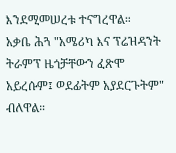እንደሚመሠረቱ ተናግረዋል።
አቃቤ ሕጓ "አሜሪካ እና ፕሬዝዳንት ትራምፕ ዜጎቻቸውን ፈጽሞ አይረሱም፤ ወደፊትም አያደርጉትም" ብለዋል።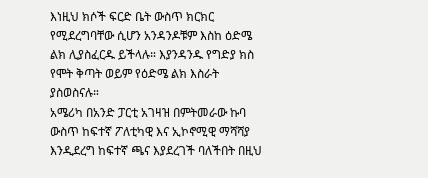እነዚህ ክሶች ፍርድ ቤት ውስጥ ክርክር የሚደረግባቸው ሲሆን አንዳንዶቹም እስከ ዕድሜ ልክ ሊያስፈርዱ ይችላሉ። እያንዳንዱ የግድያ ክስ የሞት ቅጣት ወይም የዕድሜ ልክ እስራት ያስወስናሉ።
አሜሪካ በአንድ ፓርቲ አገዛዝ በምትመራው ኩባ ውስጥ ከፍተኛ ፖለቲካዊ እና ኢኮኖሚዊ ማሻሻያ እንዲደረግ ከፍተኛ ጫና እያደረገች ባለችበት በዚህ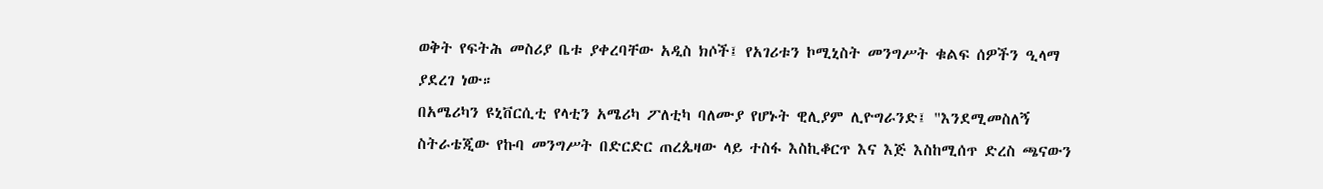ወቅት የፍትሕ መስሪያ ቤቱ ያቀረባቸው አዲስ ክሶች፤ የአገሪቱን ኮሚኒስት መንግሥት ቁልፍ ሰዎችን ዒላማ ያደረገ ነው።
በአሜሪካን ዩኒቨርሲቲ የላቲን አሜሪካ ፖለቲካ ባለሙያ የሆኑት ዊሊያም ሊዮግራንድ፤ "እንደሚመስለኝ ስትራቴጂው የኩባ መንግሥት በድርድር ጠረጴዛው ላይ ተስፋ እስኪቆርጥ እና እጅ እስከሚሰጥ ድረስ ጫናውን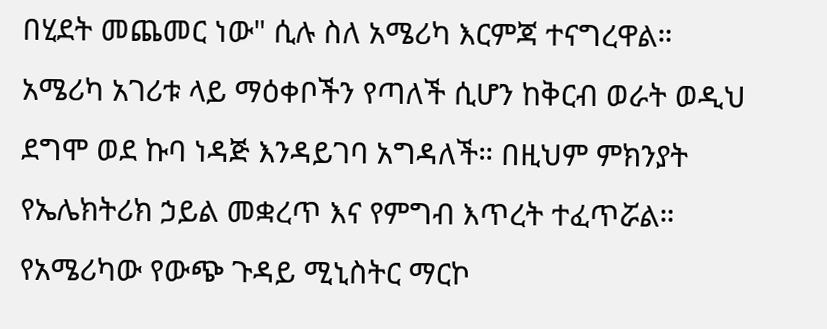በሂደት መጨመር ነው" ሲሉ ስለ አሜሪካ እርምጃ ተናግረዋል።
አሜሪካ አገሪቱ ላይ ማዕቀቦችን የጣለች ሲሆን ከቅርብ ወራት ወዲህ ደግሞ ወደ ኩባ ነዳጅ እንዳይገባ አግዳለች። በዚህም ምክንያት የኤሌክትሪክ ኃይል መቋረጥ እና የምግብ እጥረት ተፈጥሯል።
የአሜሪካው የውጭ ጉዳይ ሚኒስትር ማርኮ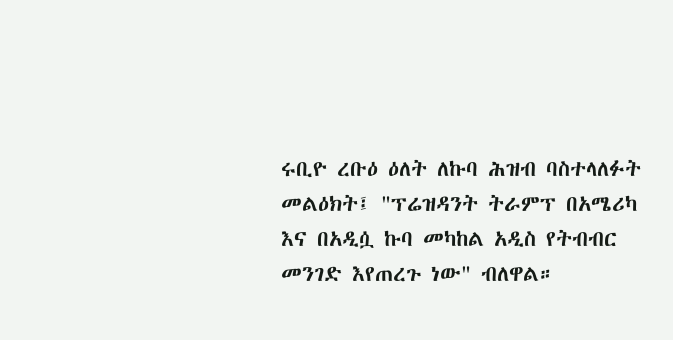ሩቢዮ ረቡዕ ዕለት ለኩባ ሕዝብ ባስተላለፉት መልዕክት፤ "ፕሬዝዳንት ትራምፕ በአሜሪካ እና በአዲሷ ኩባ መካከል አዲስ የትብብር መንገድ እየጠረጉ ነው" ብለዋል።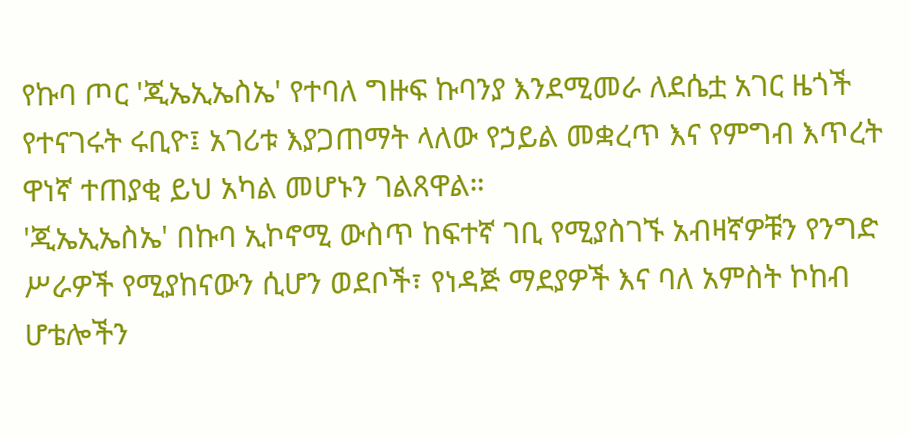የኩባ ጦር 'ጂኤኢኤስኤ' የተባለ ግዙፍ ኩባንያ እንደሚመራ ለደሴቷ አገር ዜጎች የተናገሩት ሩቢዮ፤ አገሪቱ እያጋጠማት ላለው የኃይል መቋረጥ እና የምግብ እጥረት ዋነኛ ተጠያቂ ይህ አካል መሆኑን ገልጸዋል።
'ጂኤኢኤስኤ' በኩባ ኢኮኖሚ ውስጥ ከፍተኛ ገቢ የሚያስገኙ አብዛኛዎቹን የንግድ ሥራዎች የሚያከናውን ሲሆን ወደቦች፣ የነዳጅ ማደያዎች እና ባለ አምስት ኮከብ ሆቴሎችን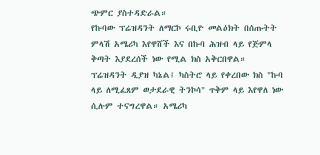ጭምር ያስተዳድራል።
የኩባው ፕሬዝዳንት ለማርኮ ሩቢዮ መልዕክት በሰጡትት ምላሽ አሜሪካ እየዋሸች እና በኩባ ሕዝብ ላይ የጅምላ ቅጣት እያደረሰች ነው የሚል ክስ አቅርበዋል።
ፕሬዝዳንት ዲያዝ ካኔል፤ ካስትሮ ላይ የቀረበው ክስ "ኩባ ላይ ለሚፈጸም ወታደራዊ ትንኮሳ" ጥቅም ላይ እየዋለ ነው ሲሉም ተናግረዋል። አሜሪካ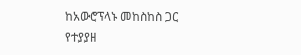ከአውሮፕላኑ መከስከስ ጋር የተያያዘ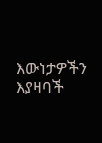እውነታዎችን እያዛባች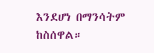እንደሆነ በማንሳትም ከስሰዋል።